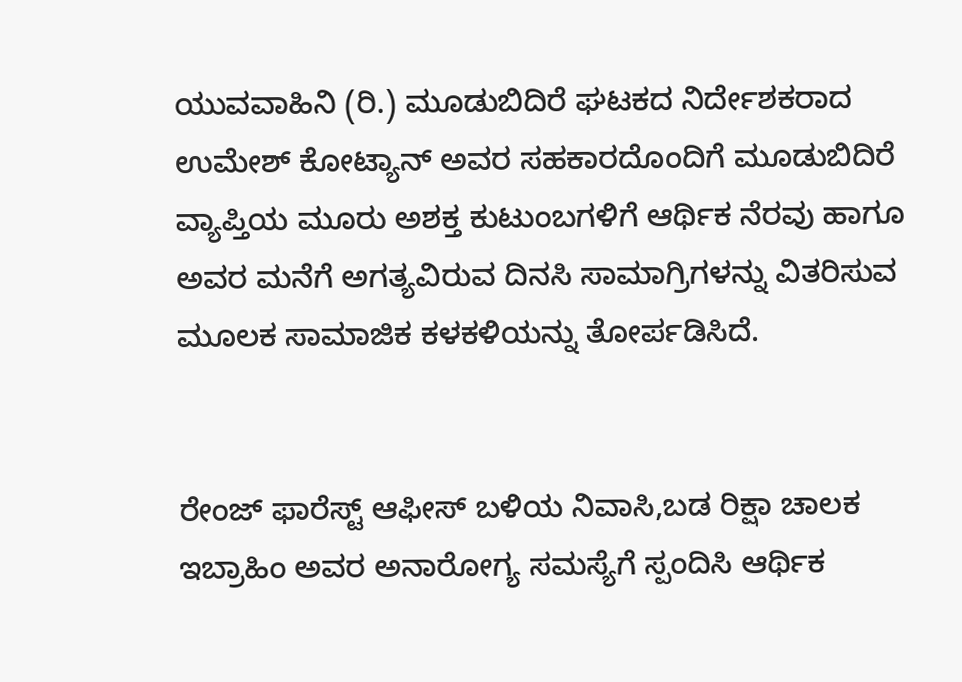ಯುವವಾಹಿನಿ (ರಿ.) ಮೂಡುಬಿದಿರೆ ಘಟಕದ ನಿರ್ದೇಶಕರಾದ ಉಮೇಶ್ ಕೋಟ್ಯಾನ್ ಅವರ ಸಹಕಾರದೊಂದಿಗೆ ಮೂಡುಬಿದಿರೆ ವ್ಯಾಪ್ತಿಯ ಮೂರು ಅಶಕ್ತ ಕುಟುಂಬಗಳಿಗೆ ಆರ್ಥಿಕ ನೆರವು ಹಾಗೂ ಅವರ ಮನೆಗೆ ಅಗತ್ಯವಿರುವ ದಿನಸಿ ಸಾಮಾಗ್ರಿಗಳನ್ನು ವಿತರಿಸುವ ಮೂಲಕ ಸಾಮಾಜಿಕ ಕಳಕಳಿಯನ್ನು ತೋರ್ಪಡಿಸಿದೆ.


ರೇಂಜ್ ಫಾರೆಸ್ಟ್ ಆಫೀಸ್ ಬಳಿಯ ನಿವಾಸಿ,ಬಡ ರಿಕ್ಷಾ ಚಾಲಕ ಇಬ್ರಾಹಿಂ ಅವರ ಅನಾರೋಗ್ಯ ಸಮಸ್ಯೆಗೆ ಸ್ಪಂದಿಸಿ ಆರ್ಥಿಕ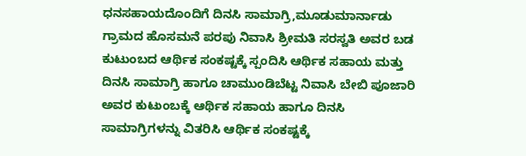ಧನಸಹಾಯದೊಂದಿಗೆ ದಿನಸಿ ಸಾಮಾಗ್ರಿ,ಮೂಡುಮಾರ್ನಾಡು ಗ್ರಾಮದ ಹೊಸಮನೆ ಪರಪು ನಿವಾಸಿ ಶ್ರೀಮತಿ ಸರಸ್ವತಿ ಅವರ ಬಡ ಕುಟುಂಬದ ಆರ್ಥಿಕ ಸಂಕಷ್ಟಕ್ಕೆ ಸ್ಪಂದಿಸಿ ಆರ್ಥಿಕ ಸಹಾಯ ಮತ್ತು ದಿನಸಿ ಸಾಮಾಗ್ರಿ ಹಾಗೂ ಚಾಮುಂಡಿಬೆಟ್ಟ ನಿವಾಸಿ ಬೇಬಿ ಪೂಜಾರಿ ಅವರ ಕುಟುಂಬಕ್ಕೆ ಆರ್ಥಿಕ ಸಹಾಯ ಹಾಗೂ ದಿನಸಿ ಸಾಮಾಗ್ರಿಗಳನ್ನು ವಿತರಿಸಿ ಆರ್ಥಿಕ ಸಂಕಷ್ಟಕ್ಕೆ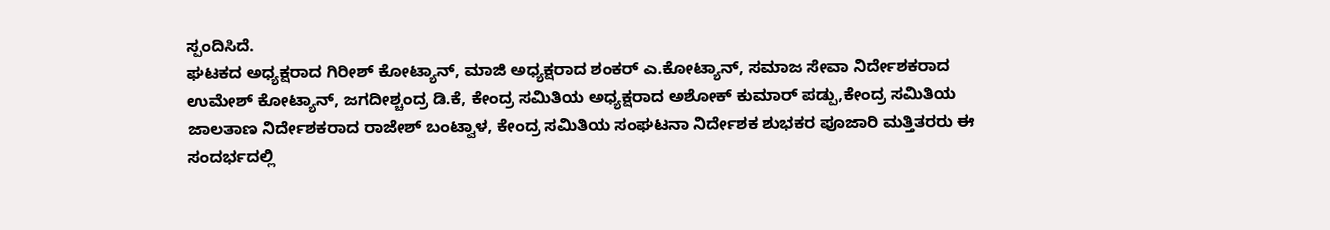ಸ್ಪಂದಿಸಿದೆ.
ಘಟಕದ ಅಧ್ಯಕ್ಷರಾದ ಗಿರೀಶ್ ಕೋಟ್ಯಾನ್, ಮಾಜಿ ಅಧ್ಯಕ್ಷರಾದ ಶಂಕರ್ ಎ.ಕೋಟ್ಯಾನ್, ಸಮಾಜ ಸೇವಾ ನಿರ್ದೇಶಕರಾದ ಉಮೇಶ್ ಕೋಟ್ಯಾನ್, ಜಗದೀಶ್ಚಂದ್ರ ಡಿ.ಕೆ, ಕೇಂದ್ರ ಸಮಿತಿಯ ಅಧ್ಯಕ್ಷರಾದ ಅಶೋಕ್ ಕುಮಾರ್ ಪಡ್ಪು,ಕೇಂದ್ರ ಸಮಿತಿಯ ಜಾಲತಾಣ ನಿರ್ದೇಶಕರಾದ ರಾಜೇಶ್ ಬಂಟ್ವಾಳ, ಕೇಂದ್ರ ಸಮಿತಿಯ ಸಂಘಟನಾ ನಿರ್ದೇಶಕ ಶುಭಕರ ಪೂಜಾರಿ ಮತ್ತಿತರರು ಈ ಸಂದರ್ಭದಲ್ಲಿ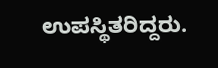ಉಪಸ್ಥಿತರಿದ್ದರು.